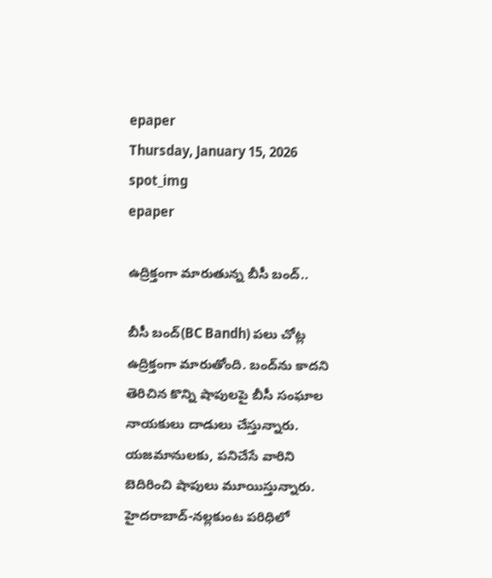epaper
Thursday, January 15, 2026
spot_img
epaper

ఉద్రిక్తంగా మారుతున్న బీసీ బంద్..

బీసీ బంద్(BC Bandh) పలు చోట్ల ఉద్రిక్తంగా మారుతోంది. బంద్‌ను కాదని తెరిచిన కొన్ని షాపులపై బీసీ సంఘాల నాయకులు దాడులు చేస్తున్నారు. యజమానులకు, పనిచేసే వారిని బెదిరించి షాపులు మూయిస్తున్నారు. హైదరాబాద్-నల్లకుంట పరిధిలో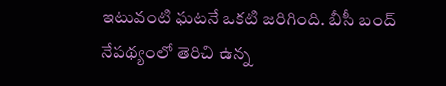ఇటువంటి ఘటనే ఒకటి జరిగింది. బీసీ బంద్ నేపథ్యంలో తెరిచి ఉన్న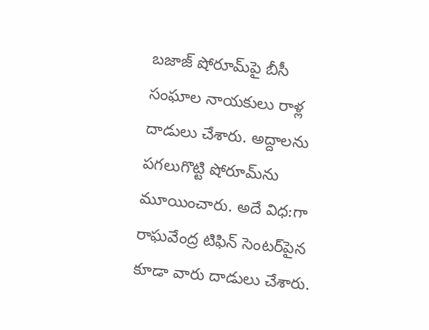బజాజ్ షోరూమ్‌పై బీసీ సంఘాల నాయకులు రాళ్ల దాడులు చేశారు. అద్దాలను పగలుగొట్టి షోరూమ్‌ను మూయించారు. అదే విధ:గా రాఘవేంద్ర టిఫిన్ సెంటర్‌పైన కూడా వారు దాడులు చేశారు.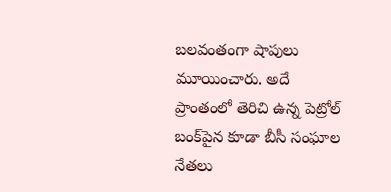బలవంతంగా షాపులు మూయించారు. అదే ప్రాంతంలో తెరిచి ఉన్న పెట్రోల్ బంక్‌పైన కూడా బీసీ సంఘాల నేతలు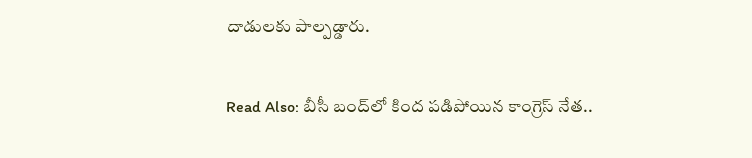దాడులకు పాల్పడ్డారు.

Read Also: బీసీ బంద్‌లో కింద పడిపోయిన కాంగ్రెస్ నేత..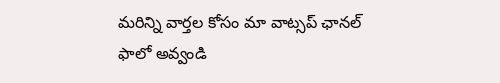మ‌రిన్ని వార్త‌ల కోసం మా వాట్స‌ప్ ఛాన‌ల్ ఫాలో అవ్వండి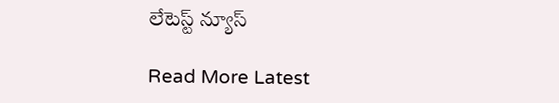లేటెస్ట్ న్యూస్‌

Read More Latest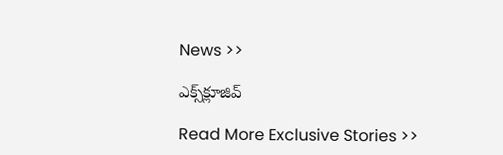News >>

ఎక్స్‌క్లూజివ్‌

Read More Exclusive Stories >>